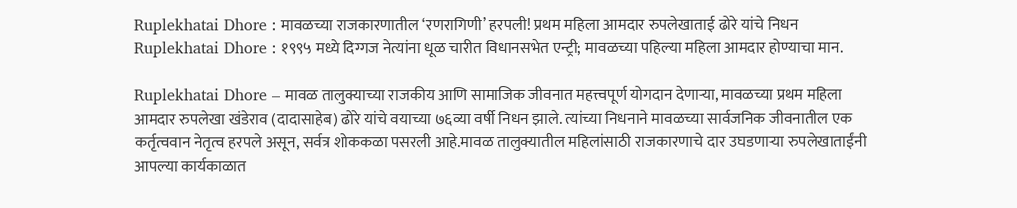Ruplekhatai Dhore : मावळच्या राजकारणातील ‘रणरागिणी’ हरपली! प्रथम महिला आमदार रुपलेखाताई ढोरे यांचे निधन
Ruplekhatai Dhore : १९९५ मध्ये दिग्गज नेत्यांना धूळ चारीत विधानसभेत एन्ट्री; मावळच्या पहिल्या महिला आमदार होण्याचा मान.

Ruplekhatai Dhore – मावळ तालुक्याच्या राजकीय आणि सामाजिक जीवनात महत्त्वपूर्ण योगदान देणाऱ्या, मावळच्या प्रथम महिला आमदार रुपलेखा खंडेराव (दादासाहेब) ढोरे यांचे वयाच्या ७६व्या वर्षी निधन झाले. त्यांच्या निधनाने मावळच्या सार्वजनिक जीवनातील एक कर्तृत्ववान नेतृत्व हरपले असून, सर्वत्र शोककळा पसरली आहे.मावळ तालुक्यातील महिलांसाठी राजकारणाचे दार उघडणाऱ्या रुपलेखाताईंनी आपल्या कार्यकाळात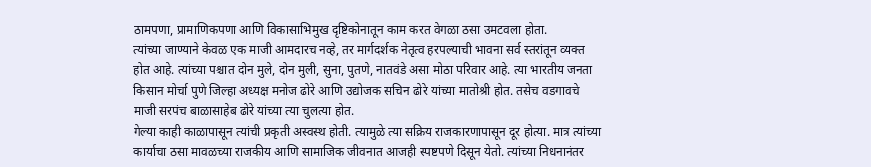ठामपणा, प्रामाणिकपणा आणि विकासाभिमुख दृष्टिकोनातून काम करत वेगळा ठसा उमटवला होता.
त्यांच्या जाण्याने केवळ एक माजी आमदारच नव्हे, तर मार्गदर्शक नेतृत्व हरपल्याची भावना सर्व स्तरांतून व्यक्त होत आहे. त्यांच्या पश्चात दोन मुले, दोन मुली, सुना, पुतणे, नातवंडे असा मोठा परिवार आहे. त्या भारतीय जनता किसान मोर्चा पुणे जिल्हा अध्यक्ष मनोज ढोरे आणि उद्योजक सचिन ढोरे यांच्या मातोश्री होत. तसेच वडगावचे माजी सरपंच बाळासाहेब ढोरे यांच्या त्या चुलत्या होत.
गेल्या काही काळापासून त्यांची प्रकृती अस्वस्थ होती. त्यामुळे त्या सक्रिय राजकारणापासून दूर होत्या. मात्र त्यांच्या कार्याचा ठसा मावळच्या राजकीय आणि सामाजिक जीवनात आजही स्पष्टपणे दिसून येतो. त्यांच्या निधनानंतर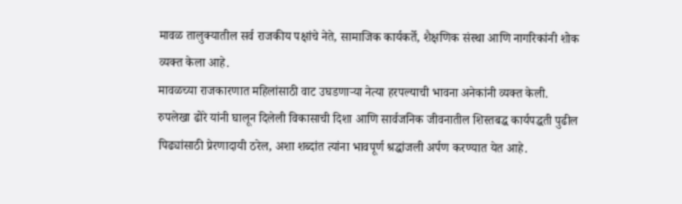मावळ तालुक्यातील सर्व राजकीय पक्षांचे नेते, सामाजिक कार्यकर्ते, शैक्षणिक संस्था आणि नागरिकांनी शोक व्यक्त केला आहे.
मावळच्या राजकारणात महिलांसाठी वाट उघडणाऱ्या नेत्या हरपल्याची भावना अनेकांनी व्यक्त केली. रुपलेखा ढोरे यांनी घालून दिलेली विकासाची दिशा आणि सार्वजनिक जीवनातील शिस्तबद्ध कार्यपद्धती पुढील पिढ्यांसाठी प्रेरणादायी ठरेल, अशा शब्दांत त्यांना भावपूर्ण श्रद्धांजली अर्पण करण्यात येत आहे.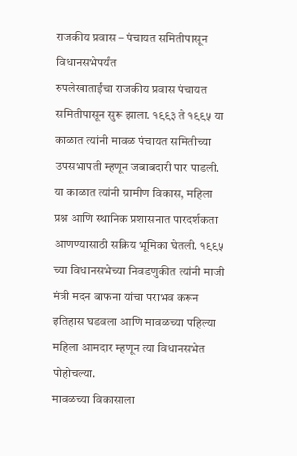राजकीय प्रवास – पंचायत समितीपासून विधानसभेपर्यंत
रुपलेखाताईंचा राजकीय प्रवास पंचायत समितीपासून सुरू झाला. १९९३ ते १९९५ या काळात त्यांनी मावळ पंचायत समितीच्या उपसभापती म्हणून जबाबदारी पार पाडली. या काळात त्यांनी ग्रामीण विकास, महिला प्रश्न आणि स्थानिक प्रशासनात पारदर्शकता आणण्यासाठी सक्रिय भूमिका घेतली. १९९५ च्या विधानसभेच्या निवडणुकीत त्यांनी माजी मंत्री मदन बाफना यांचा पराभव करून इतिहास घडवला आणि मावळच्या पहिल्या महिला आमदार म्हणून त्या विधानसभेत पोहोचल्या.
मावळच्या विकासाला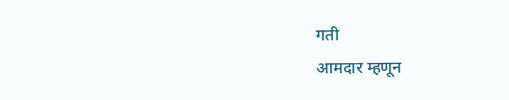गती
आमदार म्हणून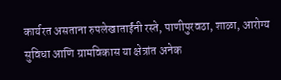कार्यरत असताना रुपलेखाताईंनी रस्ते, पाणीपुरवठा, शाळा, आरोग्य सुविधा आणि ग्रामविकास या क्षेत्रांत अनेक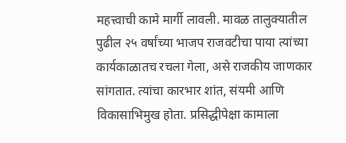महत्त्वाची कामे मार्गी लावली. मावळ तालुक्यातील पुढील २५ वर्षांच्या भाजप राजवटीचा पाया त्यांच्या कार्यकाळातच रचला गेला, असे राजकीय जाणकार सांगतात. त्यांचा कारभार शांत, संयमी आणि विकासाभिमुख होता. प्रसिद्धीपेक्षा कामाला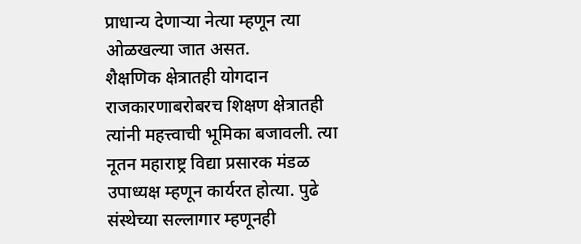प्राधान्य देणाऱ्या नेत्या म्हणून त्या ओळखल्या जात असत.
शैक्षणिक क्षेत्रातही योगदान
राजकारणाबरोबरच शिक्षण क्षेत्रातही त्यांनी महत्त्वाची भूमिका बजावली. त्या नूतन महाराष्ट्र विद्या प्रसारक मंडळ उपाध्यक्ष म्हणून कार्यरत होत्या. पुढे संस्थेच्या सल्लागार म्हणूनही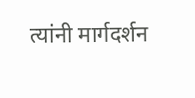त्यांनी मार्गदर्शन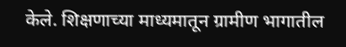केले. शिक्षणाच्या माध्यमातून ग्रामीण भागातील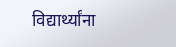विद्यार्थ्यांना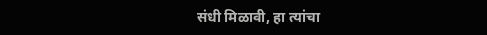संधी मिळावी, हा त्यांचा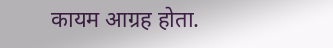कायम आग्रह होता.